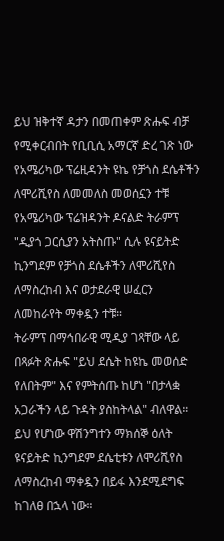ይህ ዝቅተኛ ዳታን በመጠቀም ጽሑፍ ብቻ የሚቀርብበት የቢቢሲ አማርኛ ድረ ገጽ ነው
የአሜሪካው ፕሬዚዳንት ዩኬ የቻጎስ ደሴቶችን ለሞሪሺየስ ለመመለስ መወሰኗን ተቹ
የአሜሪካው ፕሬዝዳንት ዶናልድ ትራምፕ "ዲያጎ ጋርሲያን አትስጡ" ሲሉ ዩናይትድ ኪንግደም የቻጎስ ደሴቶችን ለሞሪሺየስ ለማስረከብ እና ወታደራዊ ሠፈርን ለመከራየት ማቀዷን ተቹ።
ትራምፕ በማኅበራዊ ሚዲያ ገጻቸው ላይ በጻፉት ጽሑፍ "ይህ ደሴት ከዩኬ መወሰድ የለበትም" እና የምትሰጡ ከሆነ "በታላቋ አጋራችን ላይ ጉዳት ያስከትላል" ብለዋል።
ይህ የሆነው ዋሽንግተን ማክሰኞ ዕለት ዩናይትድ ኪንግደም ደሴቲቱን ለሞሪሺየስ ለማስረከብ ማቀዷን በይፋ እንደሚደግፍ ከገለፀ በኋላ ነው።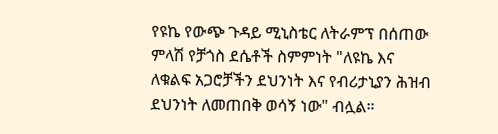የዩኬ የውጭ ጉዳይ ሚኒስቴር ለትራምፕ በሰጠው ምላሽ የቻጎስ ደሴቶች ስምምነት "ለዩኬ እና ለቁልፍ አጋሮቻችን ደህንነት እና የብሪታኒያን ሕዝብ ደህንነት ለመጠበቅ ወሳኝ ነው" ብሏል።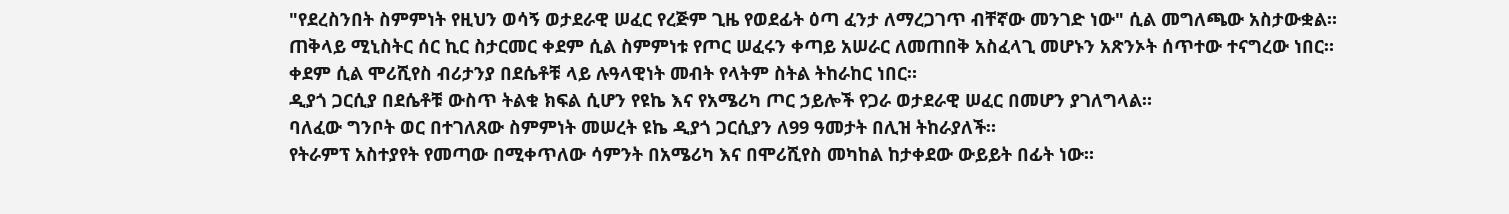"የደረስንበት ስምምነት የዚህን ወሳኝ ወታደራዊ ሠፈር የረጅም ጊዜ የወደፊት ዕጣ ፈንታ ለማረጋገጥ ብቸኛው መንገድ ነው" ሲል መግለጫው አስታውቋል።
ጠቅላይ ሚኒስትር ሰር ኪር ስታርመር ቀደም ሲል ስምምነቱ የጦር ሠፈሩን ቀጣይ አሠራር ለመጠበቅ አስፈላጊ መሆኑን አጽንኦት ሰጥተው ተናግረው ነበር።
ቀደም ሲል ሞሪሺየስ ብሪታንያ በደሴቶቹ ላይ ሉዓላዊነት መብት የላትም ስትል ትከራከር ነበር።
ዲያጎ ጋርሲያ በደሴቶቹ ውስጥ ትልቁ ክፍል ሲሆን የዩኬ እና የአሜሪካ ጦር ኃይሎች የጋራ ወታደራዊ ሠፈር በመሆን ያገለግላል።
ባለፈው ግንቦት ወር በተገለጸው ስምምነት መሠረት ዩኬ ዲያጎ ጋርሲያን ለ99 ዓመታት በሊዝ ትከራያለች።
የትራምፕ አስተያየት የመጣው በሚቀጥለው ሳምንት በአሜሪካ እና በሞሪሺየስ መካከል ከታቀደው ውይይት በፊት ነው።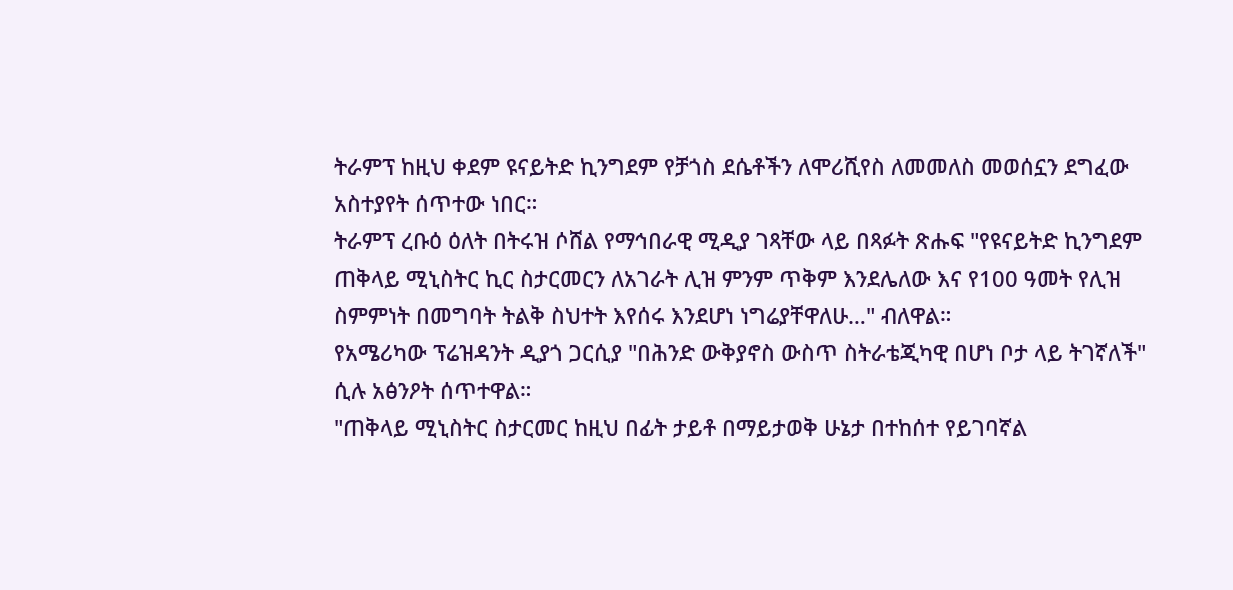ትራምፕ ከዚህ ቀደም ዩናይትድ ኪንግደም የቻጎስ ደሴቶችን ለሞሪሺየስ ለመመለስ መወሰኗን ደግፈው አስተያየት ሰጥተው ነበር።
ትራምፕ ረቡዕ ዕለት በትሩዝ ሶሸል የማኅበራዊ ሚዲያ ገጻቸው ላይ በጻፉት ጽሑፍ "የዩናይትድ ኪንግደም ጠቅላይ ሚኒስትር ኪር ስታርመርን ለአገራት ሊዝ ምንም ጥቅም እንደሌለው እና የ100 ዓመት የሊዝ ስምምነት በመግባት ትልቅ ስህተት እየሰሩ እንደሆነ ነግሬያቸዋለሁ…" ብለዋል።
የአሜሪካው ፕሬዝዳንት ዲያጎ ጋርሲያ "በሕንድ ውቅያኖስ ውስጥ ስትራቴጂካዊ በሆነ ቦታ ላይ ትገኛለች" ሲሉ አፅንዖት ሰጥተዋል።
"ጠቅላይ ሚኒስትር ስታርመር ከዚህ በፊት ታይቶ በማይታወቅ ሁኔታ በተከሰተ የይገባኛል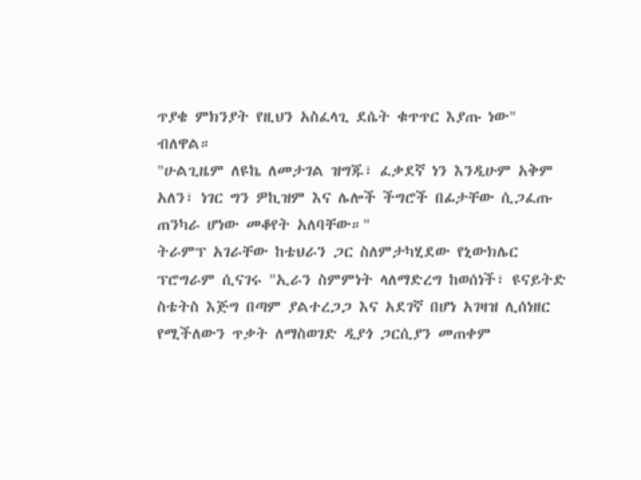ጥያቄ ምክንያት የዚህን አስፈላጊ ደሴት ቁጥጥር እያጡ ነው" ብለዋል።
"ሁልጊዜም ለዩኬ ለመታገል ዝግጁ፣ ፈቃደኛ ነን እንዲሁም አቅም አለን፣ ነገር ግን ዎኪዝም እና ሌሎች ችግሮች በፊታቸው ሲጋፈጡ ጠንካራ ሆነው መቆየት አለባቸው።"
ትራምፕ አገራቸው ከቴህራን ጋር ስለምታካሂደው የኒውክሌር ፕሮግራም ሲናገሩ "ኢራን ስምምነት ላለማድረግ ከወሰነች፣ ዩናይትድ ስቴትስ እጅግ በጣም ያልተረጋጋ እና አደገኛ በሆነ አገዛዝ ሊሰነዘር የሚችለውን ጥቃት ለማስወገድ ዲያጎ ጋርሲያን መጠቀም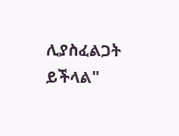ሊያስፈልጋት ይችላል"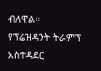ብለዋል።
የፕሬዝዳንት ትራምፕ አስተዳደር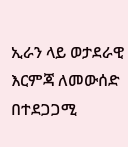ኢራን ላይ ወታደራዊ እርምጃ ለመውሰድ በተደጋጋሚ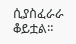ሲያስፈራራ ቆይቷል።